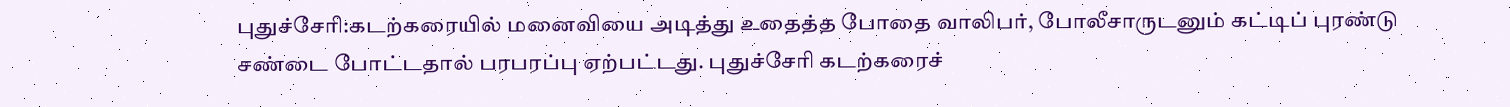புதுச்சேரி:கடற்கரையில் மனைவியை அடித்து உதைத்த போதை வாலிபர், போலீசாருடனும் கட்டிப் புரண்டு சண்டை போட்டதால் பரபரப்பு ஏற்பட்டது. புதுச்சேரி கடற்கரைச்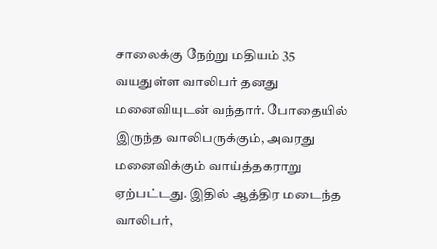சாலைக்கு நேற்று மதியம் 35 வயதுள்ள வாலிபர் தனது மனைவியுடன் வந்தார். போதையில் இருந்த வாலிபருக்கும், அவரது மனைவிக்கும் வாய்த்தகராறு ஏற்பட்டது. இதில் ஆத்திர மடைந்த வாலிபர்,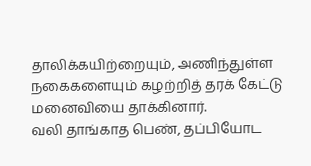தாலிக்கயிற்றையும், அணிந்துள்ள நகைகளையும் கழற்றித் தரக் கேட்டு மனைவியை தாக்கினார்.
வலி தாங்காத பெண், தப்பியோட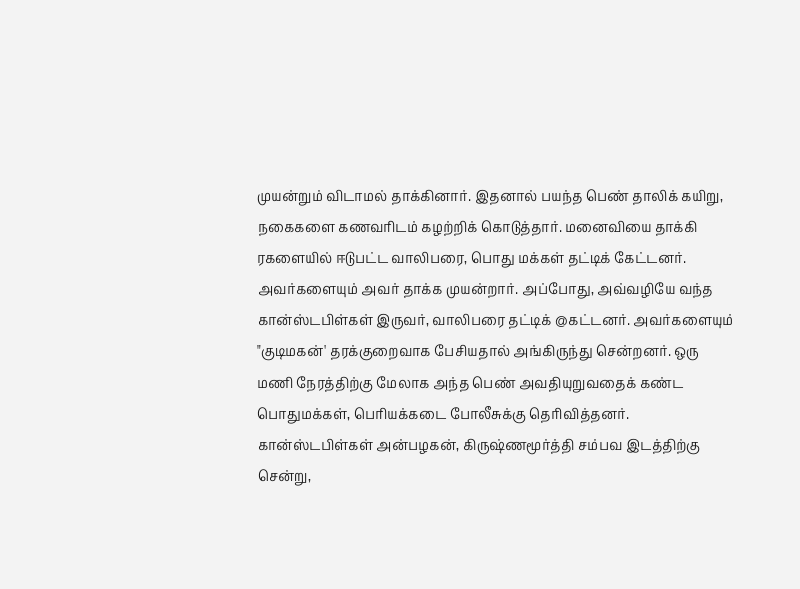முயன்றும் விடாமல் தாக்கினார். இதனால் பயந்த பெண் தாலிக் கயிறு, நகைகளை கணவரிடம் கழற்றிக் கொடுத்தார். மனைவியை தாக்கி ரகளையில் ஈடுபட்ட வாலிபரை, பொது மக்கள் தட்டிக் கேட்டனர். அவர்களையும் அவர் தாக்க முயன்றார். அப்போது, அவ்வழியே வந்த கான்ஸ்டபிள்கள் இருவர், வாலிபரை தட்டிக் @கட்டனர். அவர்களையும் "குடிமகன்' தரக்குறைவாக பேசியதால் அங்கிருந்து சென்றனர். ஒரு மணி நேரத்திற்கு மேலாக அந்த பெண் அவதியுறுவதைக் கண்ட பொதுமக்கள், பெரியக்கடை போலீசுக்கு தெரிவித்தனர்.
கான்ஸ்டபிள்கள் அன்பழகன், கிருஷ்ணமூர்த்தி சம்பவ இடத்திற்கு சென்று,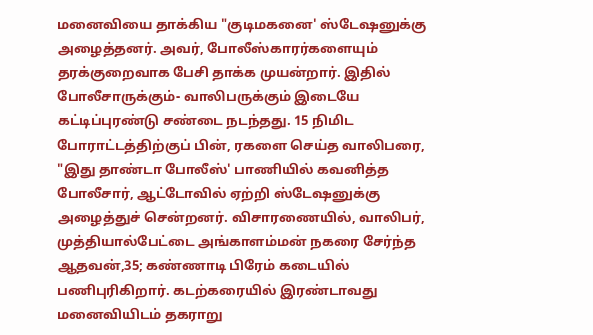மனைவியை தாக்கிய "குடிமகனை' ஸ்டேஷனுக்கு அழைத்தனர். அவர், போலீஸ்காரர்களையும் தரக்குறைவாக பேசி தாக்க முயன்றார். இதில் போலீசாருக்கும்- வாலிபருக்கும் இடையே கட்டிப்புரண்டு சண்டை நடந்தது. 15 நிமிட போராட்டத்திற்குப் பின், ரகளை செய்த வாலிபரை, "இது தாண்டா போலீஸ்' பாணியில் கவனித்த போலீசார், ஆட்டோவில் ஏற்றி ஸ்டேஷனுக்கு அழைத்துச் சென்றனர். விசாரணையில், வாலிபர், முத்தியால்பேட்டை அங்காளம்மன் நகரை சேர்ந்த ஆதவன்,35; கண்ணாடி பிரேம் கடையில் பணிபுரிகிறார். கடற்கரையில் இரண்டாவது மனைவியிடம் தகராறு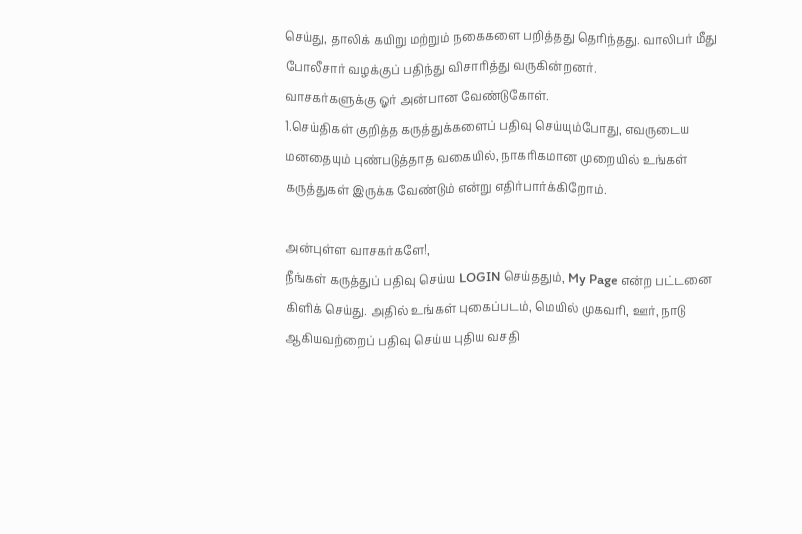செய்து, தாலிக் கயிறு மற்றும் நகைகளை பறித்தது தெரிந்தது. வாலிபர் மீது போலீசார் வழக்குப் பதிந்து விசாரித்து வருகின்றனர்.
வாசகர்களுக்கு ஓர் அன்பான வேண்டுகோள்.
1.செய்திகள் குறித்த கருத்துக்களைப் பதிவு செய்யும்போது, எவருடைய மனதையும் புண்படுத்தாத வகையில், நாகரிகமான முறையில் உங்கள் கருத்துகள் இருக்க வேண்டும் என்று எதிர்பார்க்கிறோம்.

அன்புள்ள வாசகர்களே!,
நீங்கள் கருத்துப் பதிவு செய்ய LOGIN செய்ததும், My Page என்ற பட்டனை கிளிக் செய்து. அதில் உங்கள் புகைப்படம், மெயில் முகவரி, ஊர், நாடு ஆகியவற்றைப் பதிவு செய்ய புதிய வசதி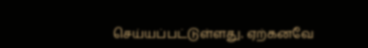செய்யப்பட்டுள்ளது. ஏற்கனவே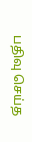பதிவு செய்த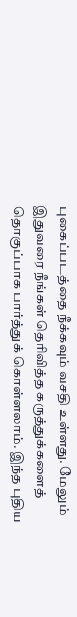புகைப்படத்தை நீக்கவும் வசதி உள்ளது. மேலும் இதுவரை நீங்கள் தெரிவித்த கருத்துக்களைத் தொகுப்பாக பார்த்துக் கொள்ளலாம். இந்த புதிய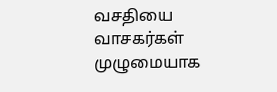வசதியை வாசகர்கள் முழுமையாக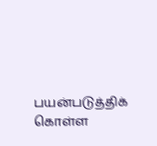பயன்படுத்திக் கொள்ள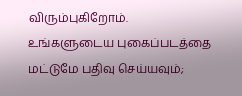விரும்புகிறோம். உங்களுடைய புகைப்படத்தை மட்டுமே பதிவு செய்யவும்;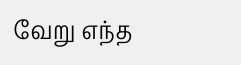வேறு எந்த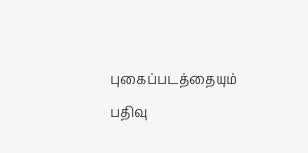புகைப்படத்தையும் பதிவு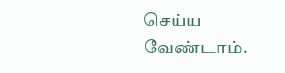செய்ய வேண்டாம்.